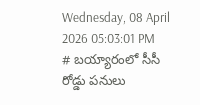Wednesday, 08 April 2026 05:03:01 PM
# బయ్యారంలో సీసీ రోడ్డు పనులు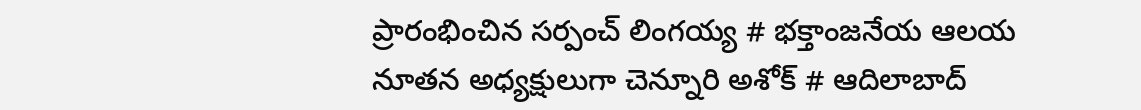ప్రారంభించిన సర్పంచ్ లింగయ్య # భక్తాంజనేయ ఆలయ నూతన అధ్యక్షులుగా చెన్నూరి అశోక్ # ఆదిలాబాద్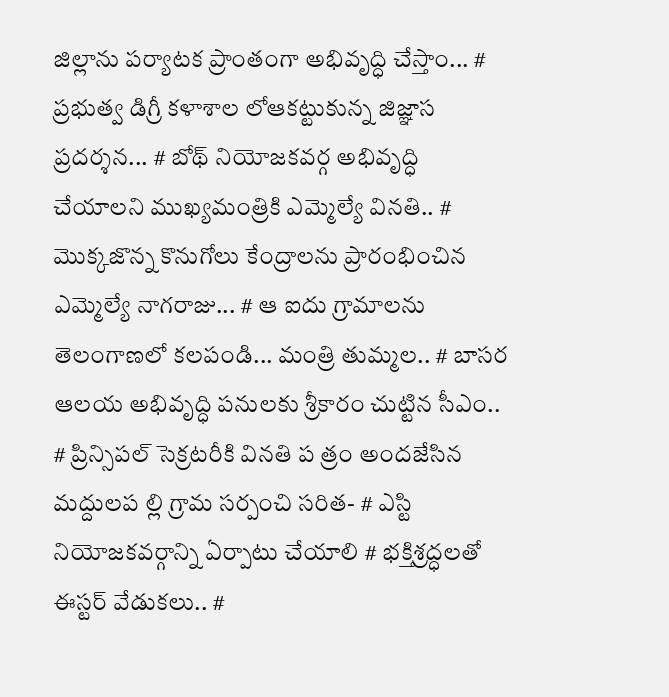జిల్లాను పర్యాటక ప్రాంతంగా అభివృద్ధి చేస్తాం... # ప్రభుత్వ డిగ్రీ కళాశాల లోఆకట్టుకున్న జిజ్ఞాస ప్రదర్శన... # బోథ్ నియోజకవర్గ అభివృద్ధి చేయాలని ముఖ్యమంత్రికి ఎమ్మెల్యే వినతి.. # మొక్కజొన్న కొనుగోలు కేంద్రాలను ప్రారంభించిన ఎమ్మెల్యే నాగరాజు... # ఆ ఐదు గ్రామాలను తెలంగాణలో కలపండి... మంత్రి తుమ్మల.. # బాసర ఆలయ అభివృద్ధి పనులకు శ్రీకారం చుట్టిన సీఎం.. # ప్రిన్సిపల్ సెక్రటరీకి వినతి ప త్రం అందజేసిన మద్దులప ల్లి గ్రామ సర్పంచి సరిత- # ఎస్టి నియోజకవర్గాన్ని ఏర్పాటు చేయాలి # భక్తిశ్రద్ధలతో ఈస్టర్ వేడుకలు.. #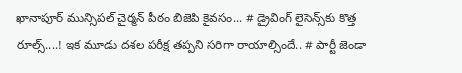ఖానాపూర్ మున్సిపల్ చైర్మన్ పీఠం బిజెపి కైవసం... # డ్రైవింగ్ లైసెన్స్‌కు కొత్త రూల్స్....! ఇక మూడు దశల పరీక్ష తప్పని సరిగా రాయాల్సిందే.. # పార్టీ జెండా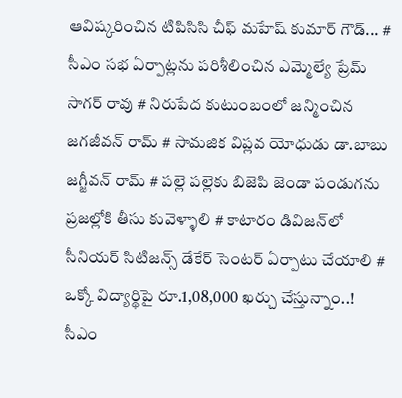ఆవిష్కరించిన టిపిసిసి చీఫ్ మహేష్ కుమార్ గౌడ్... # సీఎం సభ ఏర్పాట్లను పరిశీలించిన ఎమ్మెల్యే ప్రేమ్ సాగర్ రావు # నిరుపేద కుటుంబంలో జన్మించిన జగజీవన్ రామ్ # సామజిక విప్లవ యోధుడు డా.బాబు జగ్జీవన్ రామ్ # పల్లె పల్లెకు బిజెపి జెండా పండుగను ప్రజల్లోకి తీసు కువెళ్ళాలి # కాటారం డివిజన్‌లో సీనియర్ సిటిజన్స్ డేకేర్ సెంటర్ ఏర్పాటు చేయాలి # ఒక్కో విద్యార్థిపై రూ.1,08,000 ఖర్చు చేస్తున్నాం..! సీఎం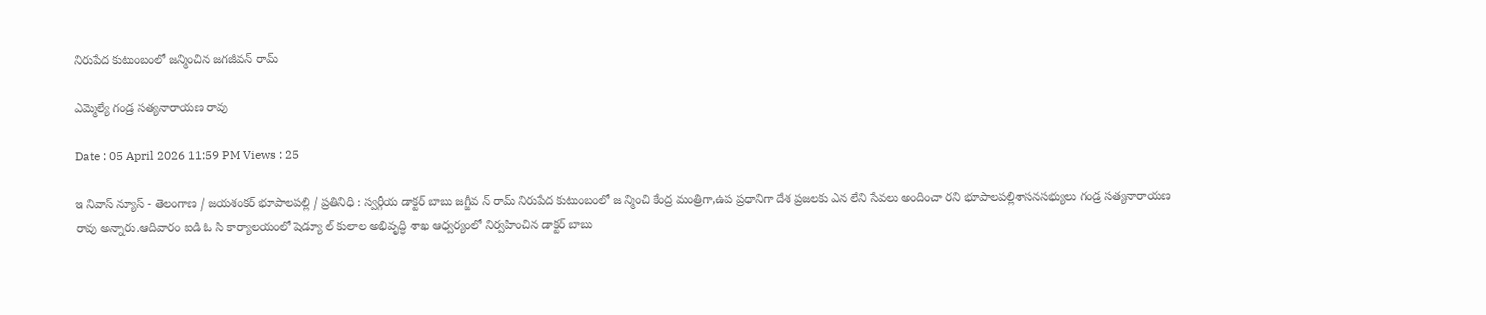నిరుపేద కుటుంబంలో జన్మించిన జగజీవన్ రామ్

ఎమ్మెల్యే గండ్ర సత్యనారాయణ రావు

Date : 05 April 2026 11:59 PM Views : 25

ఇ నివాస్ న్యూస్ - తెలంగాణ / జయశంకర్ భూపాలపల్లి / ప్రతినిధి : స్వర్గీయ డాక్టర్ బాబు జగ్జీవ న్ రామ్ నిరుపేద కుటుంబంలో జ న్మించి కేంద్ర మంత్రిగా,ఉప ప్రధానిగా దేశ ప్రజలకు ఎన లేని సేవలు అందించా రని భూపాలపల్లిశాసనసభ్యులు గండ్ర సత్యనారాయణ రావు అన్నారు.ఆదివారం ఐడి ఓ సి కార్యాలయంలో షెడ్యూ ల్ కులాల అభివృద్ధి శాఖ ఆధ్వర్యంలో నిర్వహించిన డాక్టర్ బాబు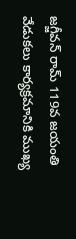జగ్జీవన్ రామ్ 119వ జయంతి వేడుకలు కార్యక్రమానికి ముఖ్య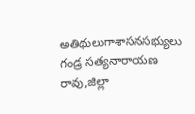అతిథులుగాశాసనసభ్యులు గండ్ర సత్యనారాయణ రావు,జిల్లా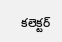కలెక్టర్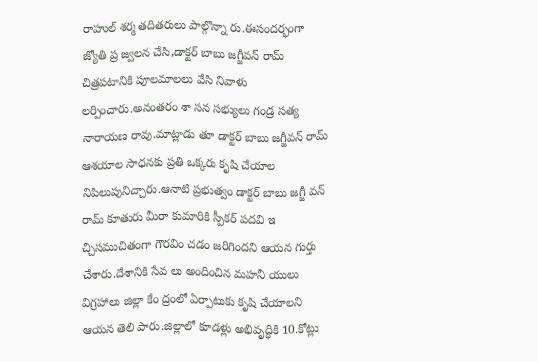రాహుల్ శర్మ తదితరులు పాల్గొన్నా రు.ఈసందర్భంగా జ్యోతి ప్ర జ్వలన చేసి,డాక్టర్ బాబు జగ్జీవన్ రామ్ చిత్రపటానికి పూలమాలలు వేసి నివాళు లర్పించారు.అనంతరం శా సన సభ్యులు గండ్ర సత్య నారాయణ రావు.మాట్లాడు తూ డాక్టర్ బాబు జగ్జీవన్ రామ్ ఆశయాల సాధనకు ప్రతి ఒక్కరు కృషి చేయాల నిపిలుపునిచ్చారు.ఆనాటి ప్రభుత్వం డాక్టర్ బాబు జగ్జీ వన్ రామ్ కూతురు మీరా కుమారికి స్పీకర్ పదవి ఇ చ్చిసముచితంగా గౌరవిం చడం జరిగిందని ఆయన గుర్తు చేశారు.దేశానికి సేవ లు అందించిన మహనీ యులు విగ్రహాలు జిల్లా కేం ద్రంలో ఏర్పాటుకు కృషి చేయాలని ఆయన తెలి పారు.జిల్లాలో కూడళ్లు అభివృద్ధికి 10.కోట్లు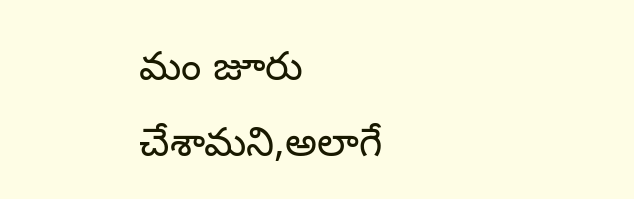మం జూరు చేశామని,అలాగే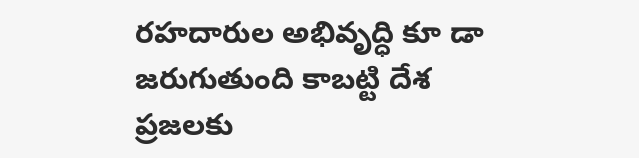రహదారుల అభివృద్ధి కూ డా జరుగుతుంది కాబట్టి దేశ ప్రజలకు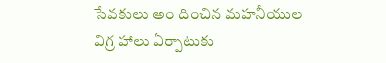సేవకులు అం దించిన మహనీయుల విగ్ర హాలు ఏర్పాటుకు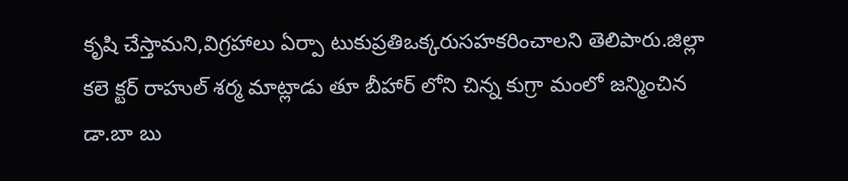కృషి చేస్తామని,విగ్రహాలు ఏర్పా టుకుప్రతిఒక్కరుసహకరించాలని తెలిపారు.జిల్లా కలె క్టర్ రాహుల్ శర్మ మాట్లాడు తూ బీహార్ లోని చిన్న కుగ్రా మంలో జన్మించిన డా.బా బు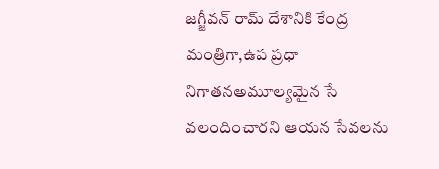జగ్జీవన్ రామ్ దేశానికి కేంద్ర మంత్రిగా,ఉప ప్రధా నిగాతనఅమూల్యమైన సే వలందించారని ఆయన సేవలను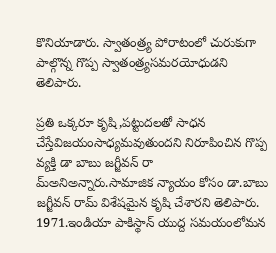కొనియాడారు. స్వాతంత్ర్య పోరాటంలో చురుకుగా పాల్గొన్న గొప్ప స్వాతంత్ర్యసమరయోధుడని తెలిపారు.

ప్రతి ఒక్కరూ కృషి,పట్టుదలతో సాధన చేస్తేవిజయంసాధ్యమవుతుందని నిరూపించిన గొప్ప వ్యక్తి డా బాబు జగ్జీవన్ రా మ్అనిఅన్నారు.సామాజిక న్యాయం కోసం డా.బాబు జగ్జీవన్ రామ్ విశేషమైన కృషి చేశారని తెలిపారు. 1971.ఇండియా పాకిస్థాన్ యుద్ద సమయంలోమన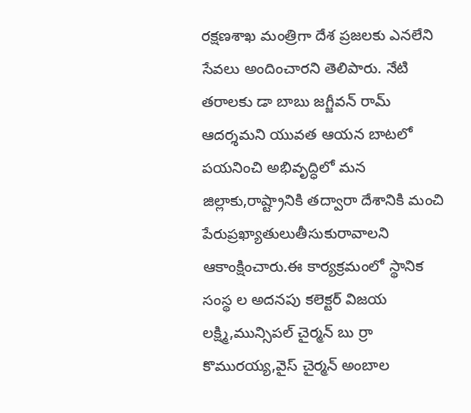రక్షణశాఖ మంత్రిగా దేశ ప్రజలకు ఎనలేని సేవలు అందించారని తెలిపారు. నేటి తరాలకు డా బాబు జగ్జీవన్ రామ్ ఆదర్శమని యువత ఆయన బాటలో పయనించి అభివృద్ధిలో మన జిల్లాకు,రాష్ట్రానికి తద్వారా దేశానికి మంచి పేరుప్రఖ్యాతులుతీసుకురావాలని ఆకాంక్షించారు.ఈ కార్యక్రమంలో స్థానిక సంస్థ ల అదనపు కలెక్టర్ విజయ లక్ష్మి,మున్సిపల్ చైర్మన్ బు ర్రా కొమురయ్య,వైస్ చైర్మన్ అంబాల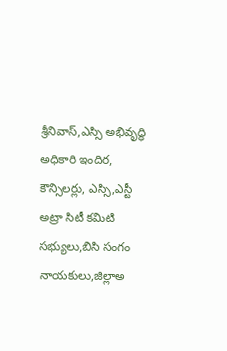శ్రీనివాస్,ఎస్సి అభివృద్ధి అధికారి ఇందిర, కౌన్సిలర్లు, ఎస్సి,ఎస్టీ అట్రా సిటీ కమిటి సభ్యులు,బిసి సంగం నాయకులు,జిల్లాఅ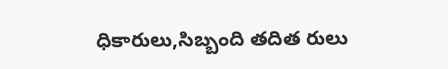ధికారులు,సిబ్బంది తదిత రులు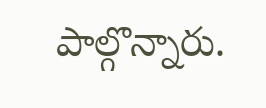పాల్గొన్నారు.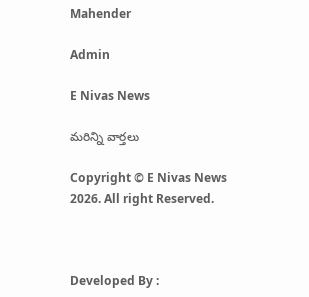Mahender

Admin

E Nivas News

మరిన్ని వార్తలు

Copyright © E Nivas News 2026. All right Reserved.



Developed By :